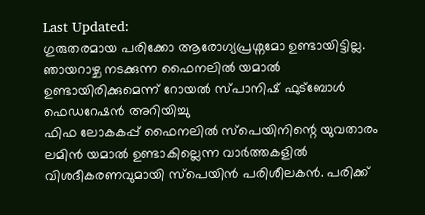Last Updated:
ഗുരുതരമായ പരിക്കോ ആരോഗ്യപ്രശ്നമോ ഉണ്ടായിട്ടില്ല. ഞായറാഴ്ച നടക്കുന്ന ഫൈനലിൽ യമാൽ ഉണ്ടായിരിക്കുമെന്ന് റോയൽ സ്പാനിഷ് ഫുട്ബോൾ ഫെഡറേഷൻ അറിയിച്ചു
ഫിഫ ലോകകപ്പ് ഫൈനലിൽ സ്പെയിനിന്റെ യുവതാരം ലമിൻ യമാൽ ഉണ്ടാകില്ലെന്ന വാർത്തകളിൽ വിശദീകരണവുമായി സ്പെയിൻ പരിശീലകൻ. പരിക്ക്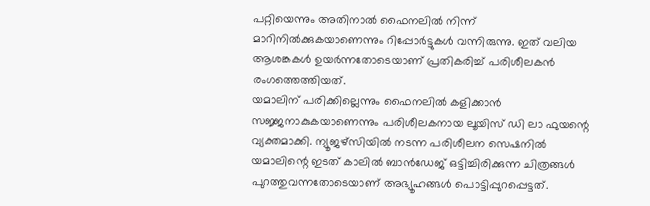പറ്റിയെന്നും അതിനാൽ ഫൈനലിൽ നിന്ന് മാറിനിൽക്കുകയാണെന്നും റിപ്പോർട്ടുകൾ വന്നിരുന്നു. ഇത് വലിയ ആശങ്കകൾ ഉയർന്നതോടെയാണ് പ്രതികരിച്ച് പരിശീലകൻ രംഗത്തെത്തിയത്.
യമാലിന് പരിക്കില്ലെന്നും ഫൈനലിൽ കളിക്കാൻ സജ്ജനാകുകയാണെന്നും പരിശീലകനായ ലൂയിസ് ഡി ലാ ഫുയന്റെ വ്യക്തമാക്കി. ന്യൂജഴ്സിയിൽ നടന്ന പരിശീലന സെഷനിൽ യമാലിന്റെ ഇടത് കാലിൽ ബാൻഡേജ് ഒട്ടിച്ചിരിക്കുന്ന ചിത്രങ്ങൾ പുറത്തുവന്നതോടെയാണ് അഭ്യൂഹങ്ങൾ പൊട്ടിപ്പുറപ്പെട്ടത്.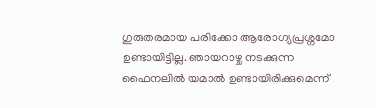ഗുരുതരമായ പരിക്കോ ആരോഗ്യപ്രശ്നമോ ഉണ്ടായിട്ടില്ല. ഞായറാഴ്ച നടക്കുന്ന ഫൈനലിൽ യമാൽ ഉണ്ടായിരിക്കുമെന്ന്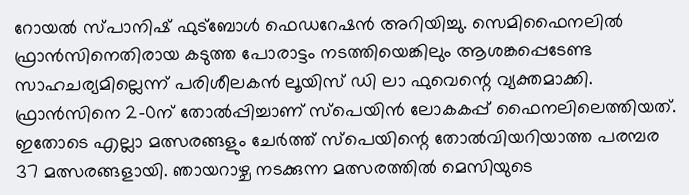റോയൽ സ്പാനിഷ് ഫുട്ബോൾ ഫെഡറേഷൻ അറിയിച്ചു. സെമിഫൈനലിൽ ഫ്രാൻസിനെതിരായ കടുത്ത പോരാട്ടം നടത്തിയെങ്കിലും ആശങ്കപ്പെടേണ്ട സാഹചര്യമില്ലെന്ന് പരിശീലകൻ ലൂയിസ് ഡി ലാ ഫുവെന്റെ വ്യക്തമാക്കി.
ഫ്രാൻസിനെ 2-0ന് തോൽപ്പിച്ചാണ് സ്പെയിൻ ലോകകപ്പ് ഫൈനലിലെത്തിയത്. ഇതോടെ എല്ലാ മത്സരങ്ങളും ചേർത്ത് സ്പെയിന്റെ തോൽവിയറിയാത്ത പരമ്പര 37 മത്സരങ്ങളായി. ഞായറാഴ്ച നടക്കുന്ന മത്സരത്തിൽ മെസിയുടെ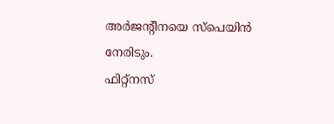അർജന്റീനയെ സ്പെയിൻ നേരിടും.
ഫിറ്റ്നസ്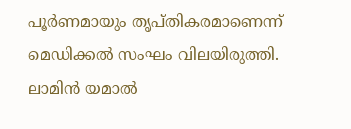പൂർണമായും തൃപ്തികരമാണെന്ന് മെഡിക്കൽ സംഘം വിലയിരുത്തി. ലാമിൻ യമാൽ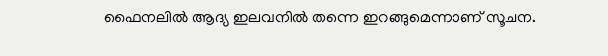ഫൈനലിൽ ആദ്യ ഇലവനിൽ തന്നെ ഇറങ്ങുമെന്നാണ് സൂചന.